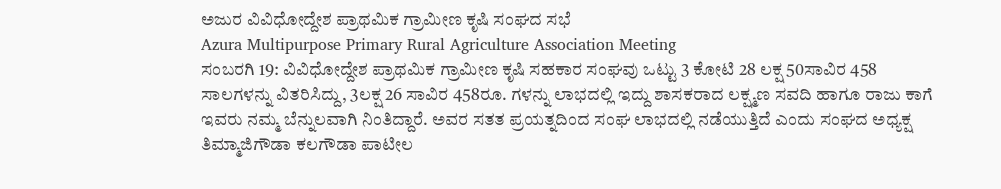ಅಜುರ ವಿವಿಧೋದ್ದೇಶ ಪ್ರಾಥಮಿಕ ಗ್ರಾಮೀಣ ಕೃಷಿ ಸಂಘದ ಸಭೆ
Azura Multipurpose Primary Rural Agriculture Association Meeting
ಸಂಬರಗಿ 19: ವಿವಿಧೋದ್ದೇಶ ಪ್ರಾಥಮಿಕ ಗ್ರಾಮೀಣ ಕೃಷಿ ಸಹಕಾರ ಸಂಘವು ಒಟ್ಟು 3 ಕೋಟಿ 28 ಲಕ್ಷ 50ಸಾವಿರ 458 ಸಾಲಗಳನ್ನು ವಿತರಿಸಿದ್ದು, 3ಲಕ್ಷ 26 ಸಾವಿರ 458ರೂ. ಗಳನ್ನು ಲಾಭದಲ್ಲಿ ಇದ್ದು ಶಾಸಕರಾದ ಲಕ್ಷ್ಮಣ ಸವದಿ ಹಾಗೂ ರಾಜು ಕಾಗೆ ಇವರು ನಮ್ಮ ಬೆನ್ನುಲವಾಗಿ ನಿಂತಿದ್ದಾರೆ. ಅವರ ಸತತ ಪ್ರಯತ್ನದಿಂದ ಸಂಘ ಲಾಭದಲ್ಲಿ ನಡೆಯುತ್ತಿದೆ ಎಂದು ಸಂಘದ ಅಧ್ಯಕ್ಷ ತಿಮ್ಮಾಜಿಗೌಡಾ ಕಲಗೌಡಾ ಪಾಟೀಲ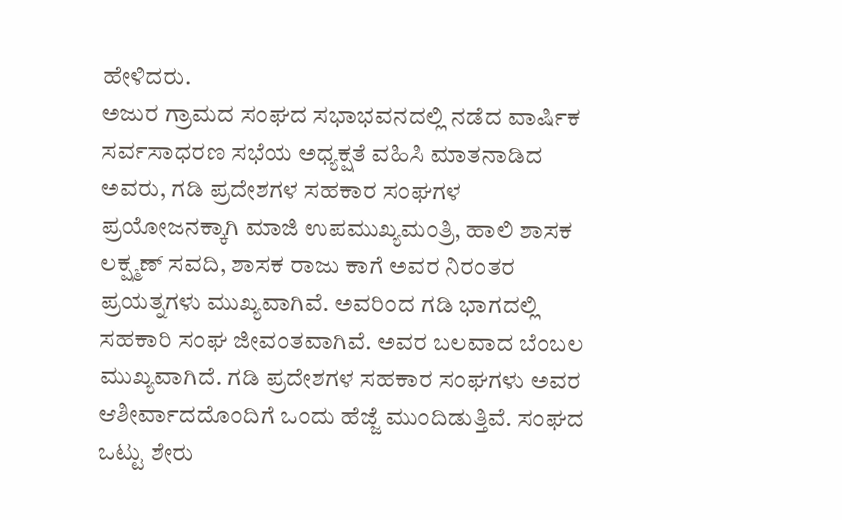ಹೇಳಿದರು.
ಅಜುರ ಗ್ರಾಮದ ಸಂಘದ ಸಭಾಭವನದಲ್ಲಿ ನಡೆದ ವಾರ್ಷಿಕ ಸರ್ವಸಾಧರಣ ಸಭೆಯ ಅಧ್ಯಕ್ಷತೆ ವಹಿಸಿ ಮಾತನಾಡಿದ ಅವರು, ಗಡಿ ಪ್ರದೇಶಗಳ ಸಹಕಾರ ಸಂಘಗಳ ಪ್ರಯೋಜನಕ್ಕಾಗಿ ಮಾಜಿ ಉಪಮುಖ್ಯಮಂತ್ರಿ, ಹಾಲಿ ಶಾಸಕ ಲಕ್ಷ್ಮಣ್ ಸವದಿ, ಶಾಸಕ ರಾಜು ಕಾಗೆ ಅವರ ನಿರಂತರ ಪ್ರಯತ್ನಗಳು ಮುಖ್ಯವಾಗಿವೆ. ಅವರಿಂದ ಗಡಿ ಭಾಗದಲ್ಲಿ ಸಹಕಾರಿ ಸಂಘ ಜೀವಂತವಾಗಿವೆ. ಅವರ ಬಲವಾದ ಬೆಂಬಲ ಮುಖ್ಯವಾಗಿದೆ. ಗಡಿ ಪ್ರದೇಶಗಳ ಸಹಕಾರ ಸಂಘಗಳು ಅವರ ಆಶೀರ್ವಾದದೊಂದಿಗೆ ಒಂದು ಹೆಜ್ಜೆ ಮುಂದಿಡುತ್ತಿವೆ. ಸಂಘದ ಒಟ್ಟು ಶೇರು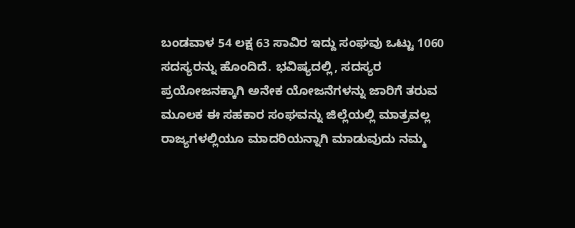ಬಂಡವಾಳ 54 ಲಕ್ಷ 63 ಸಾವಿರ ಇದ್ದು ಸಂಘವು ಒಟ್ಟು 1060 ಸದಸ್ಯರನ್ನು ಹೊಂದಿದೆ. ಭವಿಷ್ಯದಲ್ಲಿ, ಸದಸ್ಯರ ಪ್ರಯೋಜನಕ್ಕಾಗಿ ಅನೇಕ ಯೋಜನೆಗಳನ್ನು ಜಾರಿಗೆ ತರುವ ಮೂಲಕ ಈ ಸಹಕಾರ ಸಂಘವನ್ನು ಜಿಲ್ಲೆಯಲ್ಲಿ ಮಾತ್ರವಲ್ಲ ರಾಜ್ಯಗಳಲ್ಲಿಯೂ ಮಾದರಿಯನ್ನಾಗಿ ಮಾಡುವುದು ನಮ್ಮ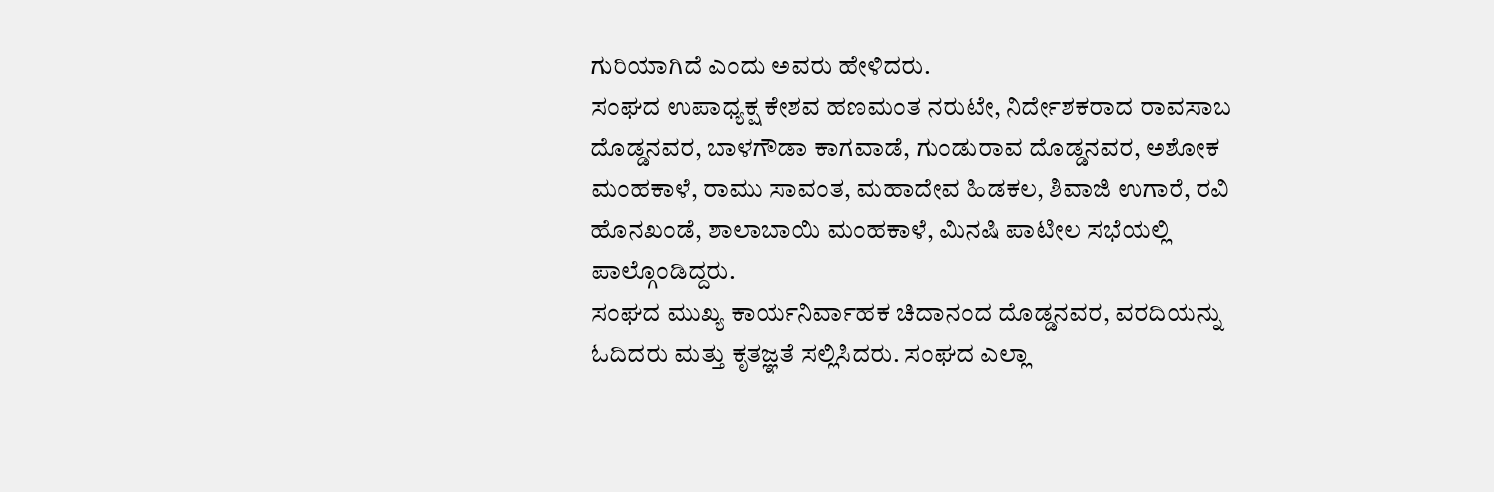ಗುರಿಯಾಗಿದೆ ಎಂದು ಅವರು ಹೇಳಿದರು.
ಸಂಘದ ಉಪಾಧ್ಯಕ್ಷ ಕೇಶವ ಹಣಮಂತ ನರುಟೇ, ನಿರ್ದೇಶಕರಾದ ರಾವಸಾಬ ದೊಡ್ಡನವರ, ಬಾಳಗೌಡಾ ಕಾಗವಾಡೆ, ಗುಂಡುರಾವ ದೊಡ್ಡನವರ, ಅಶೋಕ ಮಂಹಕಾಳೆ, ರಾಮು ಸಾವಂತ, ಮಹಾದೇವ ಹಿಡಕಲ, ಶಿವಾಜಿ ಉಗಾರೆ, ರವಿ ಹೊನಖಂಡೆ, ಶಾಲಾಬಾಯಿ ಮಂಹಕಾಳೆ, ಮಿನಷಿ ಪಾಟೀಲ ಸಭೆಯಲ್ಲಿ ಪಾಲ್ಗೊಂಡಿದ್ದರು.
ಸಂಘದ ಮುಖ್ಯ ಕಾರ್ಯನಿರ್ವಾಹಕ ಚಿದಾನಂದ ದೊಡ್ಡನವರ, ವರದಿಯನ್ನು ಓದಿದರು ಮತ್ತು ಕೃತಜ್ಞತೆ ಸಲ್ಲಿಸಿದರು. ಸಂಘದ ಎಲ್ಲಾ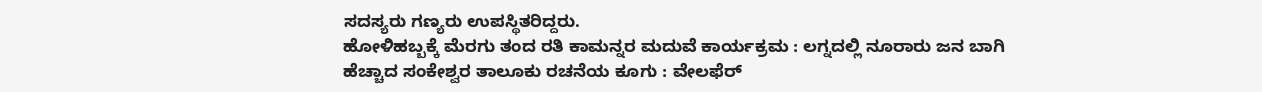ಸದಸ್ಯರು ಗಣ್ಯರು ಉಪಸ್ಥಿತರಿದ್ದರು.
ಹೋಳಿಹಬ್ಬಕ್ಕೆ ಮೆರಗು ತಂದ ರತಿ ಕಾಮನ್ನರ ಮದುವೆ ಕಾರ್ಯಕ್ರಮ : ಲಗ್ನದಲ್ಲಿ ನೂರಾರು ಜನ ಬಾಗಿ
ಹೆಚ್ಚಾದ ಸಂಕೇಶ್ವರ ತಾಲೂಕು ರಚನೆಯ ಕೂಗು : ವೇಲಫೆರ್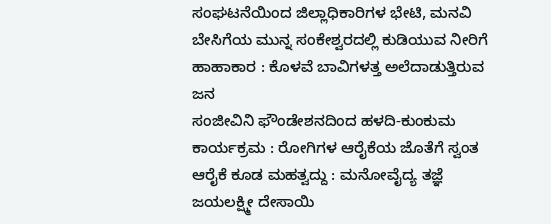ಸಂಘಟನೆಯಿಂದ ಜಿಲ್ಲಾಧಿಕಾರಿಗಳ ಭೇಟಿ, ಮನವಿ
ಬೇಸಿಗೆಯ ಮುನ್ನ ಸಂಕೇಶ್ವರದಲ್ಲಿ ಕುಡಿಯುವ ನೀರಿಗೆ ಹಾಹಾಕಾರ : ಕೊಳವೆ ಬಾವಿಗಳತ್ತ ಅಲೆದಾಡುತ್ತಿರುವ ಜನ
ಸಂಜೀವಿನಿ ಫೌಂಡೇಶನದಿಂದ ಹಳದಿ-ಕುಂಕುಮ ಕಾರ್ಯಕ್ರಮ : ರೋಗಿಗಳ ಆರೈಕೆಯ ಜೊತೆಗೆ ಸ್ವಂತ ಆರೈಕೆ ಕೂಡ ಮಹತ್ವದ್ದು : ಮನೋವೈದ್ಯ ತಜ್ಞೆ ಜಯಲಕ್ಷ್ಮೀ ದೇಸಾಯಿ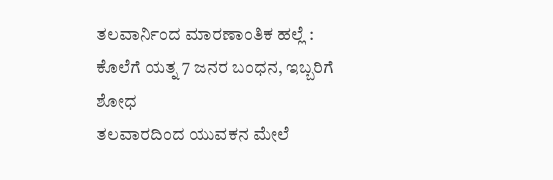ತಲವಾರ್ನಿಂದ ಮಾರಣಾಂತಿಕ ಹಲ್ಲೆ : ಕೊಲೆಗೆ ಯತ್ನ 7 ಜನರ ಬಂಧನ, ಇಬ್ಬರಿಗೆ ಶೋಧ
ತಲವಾರದಿಂದ ಯುವಕನ ಮೇಲೆ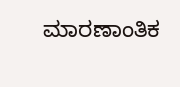ಮಾರಣಾಂತಿಕ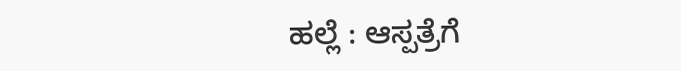ಹಲ್ಲೆ : ಆಸ್ಪತ್ರೆಗೆ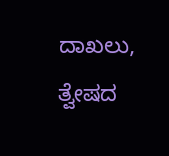ದಾಖಲು, ತ್ವೇಷದ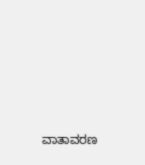ವಾತಾವರಣ